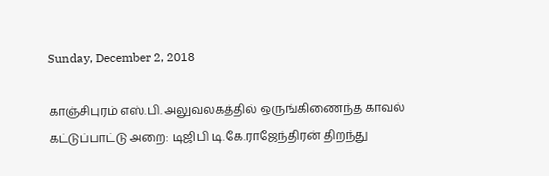Sunday, December 2, 2018

காஞ்சிபுரம் எஸ்.பி. அலுவலகத்தில் ஒருங்கிணைந்த காவல் கட்டுப்பாட்டு அறை: டிஜிபி டி.கே.ராஜேந்திரன் திறந்து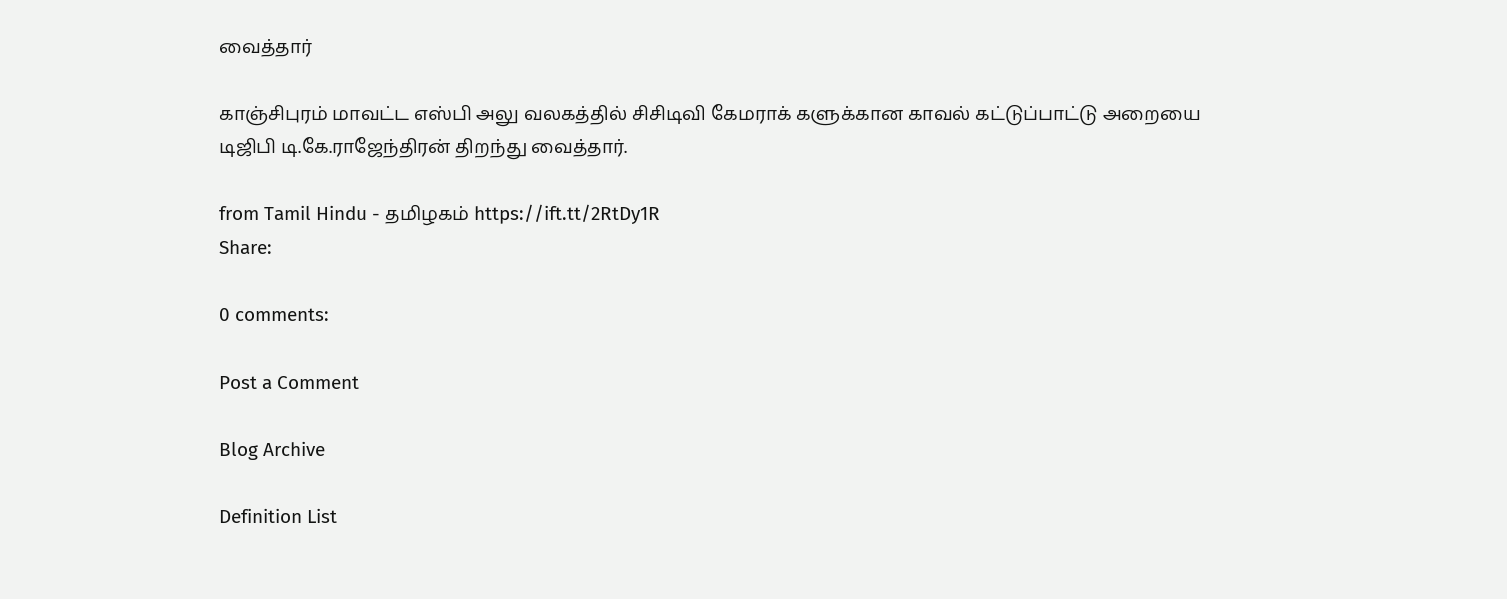வைத்தார்

காஞ்சிபுரம் மாவட்ட எஸ்பி அலு வலகத்தில் சிசிடிவி கேமராக் களுக்கான காவல் கட்டுப்பாட்டு அறையை டிஜிபி டி.கே.ராஜேந்திரன் திறந்து வைத்தார்.

from Tamil Hindu - தமிழகம் https://ift.tt/2RtDy1R
Share:

0 comments:

Post a Comment

Blog Archive

Definition List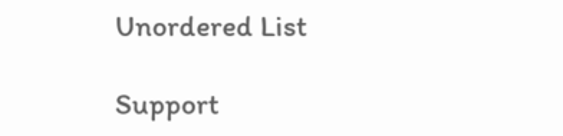Unordered List

Support